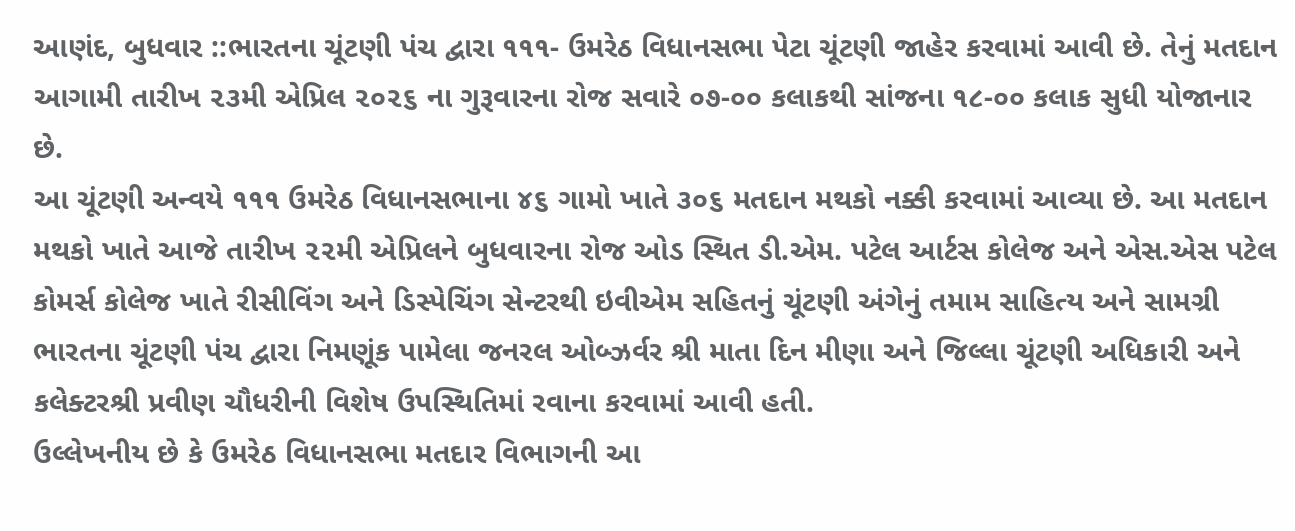આણંદ, બુધવાર ::ભારતના ચૂંટણી પંચ દ્વારા ૧૧૧- ઉમરેઠ વિધાનસભા પેટા ચૂંટણી જાહેર કરવામાં આવી છે. તેનું મતદાન આગામી તારીખ ૨૩મી એપ્રિલ ૨૦૨૬ ના ગુરૂવારના રોજ સવારે ૦૭-૦૦ કલાકથી સાંજના ૧૮-૦૦ કલાક સુધી યોજાનાર છે.
આ ચૂંટણી અન્વયે ૧૧૧ ઉમરેઠ વિધાનસભાના ૪૬ ગામો ખાતે ૩૦૬ મતદાન મથકો નક્કી કરવામાં આવ્યા છે. આ મતદાન મથકો ખાતે આજે તારીખ ૨૨મી એપ્રિલને બુધવારના રોજ ઓડ સ્થિત ડી.એમ. પટેલ આર્ટસ કોલેજ અને એસ.એસ પટેલ કોમર્સ કોલેજ ખાતે રીસીવિંગ અને ડિસ્પેચિંગ સેન્ટરથી ઇવીએમ સહિતનું ચૂંટણી અંગેનું તમામ સાહિત્ય અને સામગ્રી ભારતના ચૂંટણી પંચ દ્વારા નિમણૂંક પામેલા જનરલ ઓબ્ઝર્વર શ્રી માતા દિન મીણા અને જિલ્લા ચૂંટણી અધિકારી અને કલેક્ટરશ્રી પ્રવીણ ચૌધરીની વિશેષ ઉપસ્થિતિમાં રવાના કરવામાં આવી હતી.
ઉલ્લેખનીય છે કે ઉમરેઠ વિધાનસભા મતદાર વિભાગની આ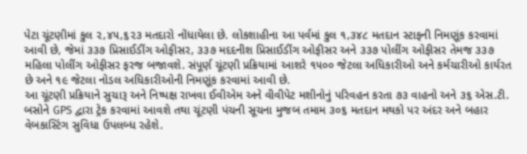પેટા ચૂંટણીમાં કુલ ૨,૪૫,૬૨૩ મતદારો નોંધાયેલા છે. લોકશાહીના આ પર્વમાં કુલ ૧,૩૪૮ મતદાન સ્ટાફની નિમણૂંક કરવામાં આવી છે, જેમાં ૩૩૭ પ્રિસાઈડીંગ ઓફીસર, ૩૩૭ મદદનીશ પ્રિસાઈડીંગ ઓફીસર અને ૩૩૭ પોલીંગ ઓફીસર તેમજ ૩૩૭ મહિલા પોલીંગ ઓફીસર ફરજ બજાવશે. સંપૂર્ણ ચૂંટણી પ્રક્રિયામાં આશરે ૧૫૦૦ જેટલા અધિકારીઓ અને કર્મચારીઓ કાર્યરત છે અને ૧૯ જેટલા નોડલ અધિકારીઓની નિમણૂંક કરવામાં આવી છે.
આ ચૂંટણી પ્રક્રિયાને સુચારૂ અને નિષ્પક્ષ રાખવા ઈવીએમ અને વીવીપેટ મશીનોનું પરિવહન કરતા ૭૩ વાહનો અને ૩૬ એસ.ટી. બસોને GPS દ્વારા ટ્રેક કરવામાં આવશે તથા ચૂંટણી પંચની સૂચના મુજબ તમામ ૩૦૬ મતદાન મથકો પર અંદર અને બહાર વેબકાસ્ટિંગ સુવિધા ઉપલબ્ધ રહેશે.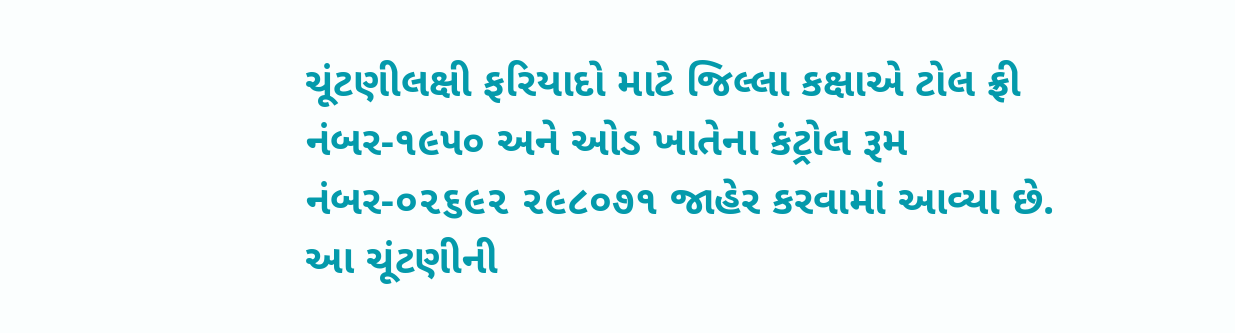ચૂંટણીલક્ષી ફરિયાદો માટે જિલ્લા કક્ષાએ ટોલ ફ્રી નંબર-૧૯૫૦ અને ઓડ ખાતેના કંટ્રોલ રૂમ નંબર-૦૨૬૯૨ ૨૯૮૦૭૧ જાહેર કરવામાં આવ્યા છે. આ ચૂંટણીની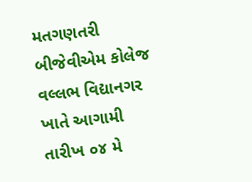મતગણતરી બીજેવીએમ કોલેજ વલ્લભ વિદ્યાનગર ખાતે આગામી તારીખ ૦૪ મે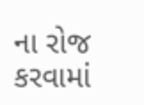ના રોજ કરવામાં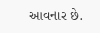આવનાર છે.